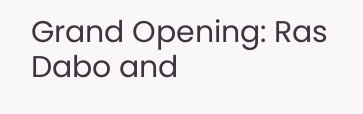Grand Opening: Ras Dabo and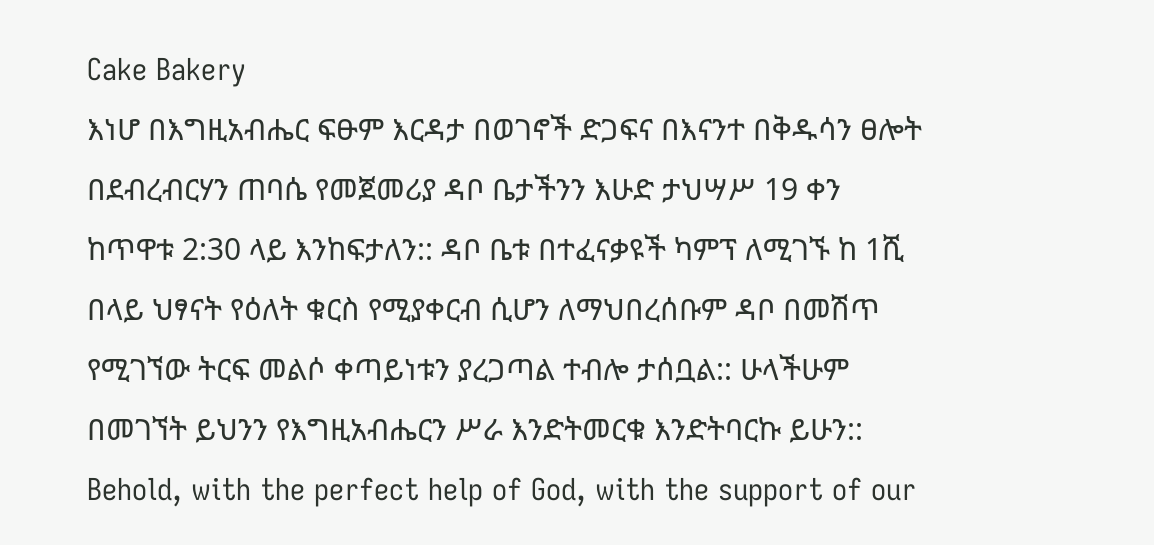Cake Bakery
እነሆ በእግዚአብሔር ፍፁም እርዳታ በወገኖች ድጋፍና በእናንተ በቅዱሳን ፀሎት በደብረብርሃን ጠባሴ የመጀመሪያ ዳቦ ቤታችንን እሁድ ታህሣሥ 19 ቀን ከጥዋቱ 2:30 ላይ እንከፍታለን:: ዳቦ ቤቱ በተፈናቃዩች ካምፕ ለሚገኙ ከ 1ሺ በላይ ህፃናት የዕለት ቁርስ የሚያቀርብ ሲሆን ለማህበረሰቡም ዳቦ በመሽጥ የሚገኘው ትርፍ መልሶ ቀጣይነቱን ያረጋጣል ተብሎ ታሰቧል:: ሁላችሁም በመገኘት ይህንን የእግዚአብሔርን ሥራ እንድትመርቁ እንድትባርኩ ይሁን::
Behold, with the perfect help of God, with the support of our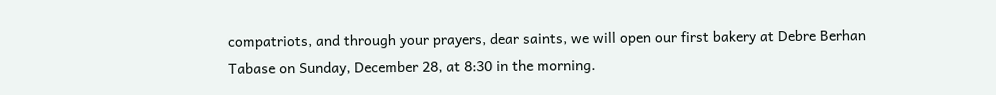compatriots, and through your prayers, dear saints, we will open our first bakery at Debre Berhan Tabase on Sunday, December 28, at 8:30 in the morning.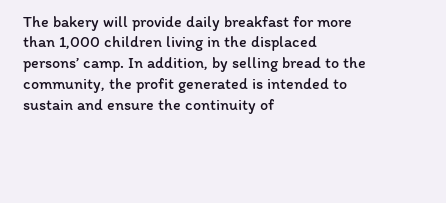The bakery will provide daily breakfast for more than 1,000 children living in the displaced persons’ camp. In addition, by selling bread to the community, the profit generated is intended to sustain and ensure the continuity of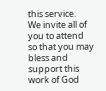this service.
We invite all of you to attend so that you may bless and support this work of God